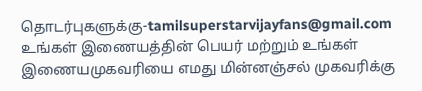தொடர்புகளுக்கு-tamilsuperstarvijayfans@gmail.com
உங்கள் இணையத்தின் பெயர் மற்றும் உங்கள் இணையமுகவரியை எமது மின்னஞ்சல் முகவரிக்கு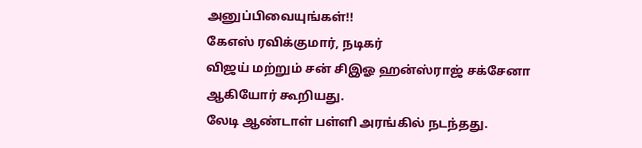அனுப்பிவையுங்கள்!!
கேஎஸ் ரவிக்குமார், நடிகர்
விஜய் மற்றும் சன் சிஇஓ ஹன்ஸ்ராஜ் சக்சேனா ஆகியோர் கூறியது.
லேடி ஆண்டாள் பள்ளி அரங்கில் நடந்தது.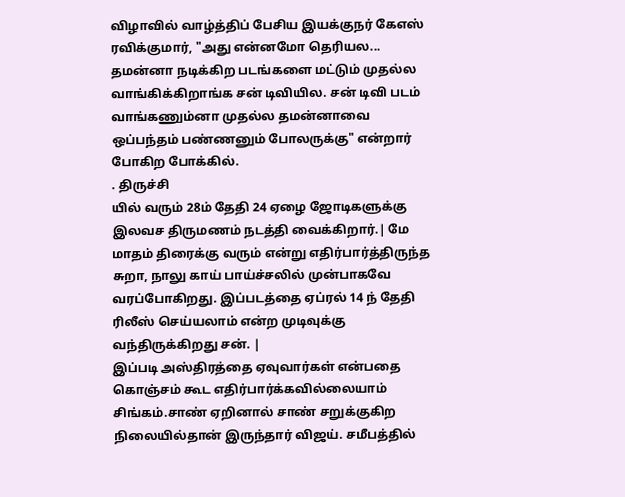விழாவில் வாழ்த்திப் பேசிய இயக்குநர் கேஎஸ் ரவிக்குமார், "அது என்னமோ தெரியல... தமன்னா நடிக்கிற படங்களை மட்டும் முதல்ல வாங்கிக்கிறாங்க சன் டிவியில. சன் டிவி படம் வாங்கணும்னா முதல்ல தமன்னாவை ஒப்பந்தம் பண்ணனும் போலருக்கு" என்றார் போகிற போக்கில்.
. திருச்சி
யில் வரும் 28ம் தேதி 24 ஏழை ஜோடிகளுக்கு இலவச திருமணம் நடத்தி வைக்கிறார்.| மே மாதம் திரைக்கு வரும் என்று எதிர்பார்த்திருந்த சுறா, நாலு காய் பாய்ச்சலில் முன்பாகவே வரப்போகிறது. இப்படத்தை ஏப்ரல் 14 ந் தேதி ரிலீஸ் செய்யலாம் என்ற முடிவுக்கு வந்திருக்கிறது சன். |
இப்படி அஸ்திரத்தை ஏவுவார்கள் என்பதை கொஞ்சம் கூட எதிர்பார்க்கவில்லையாம் சிங்கம்.சாண் ஏறினால் சாண் சறுக்குகிற நிலையில்தான் இருந்தார் விஜய். சமீபத்தில்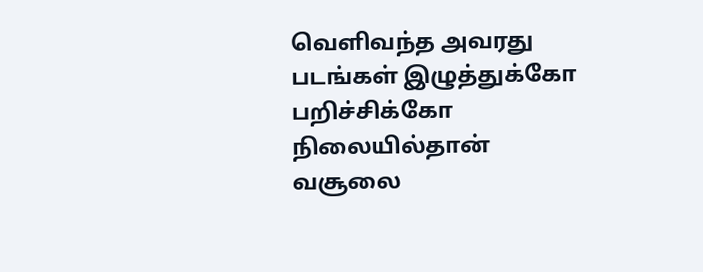வெளிவந்த அவரது படங்கள் இழுத்துக்கோ பறிச்சிக்கோ நிலையில்தான் வசூலை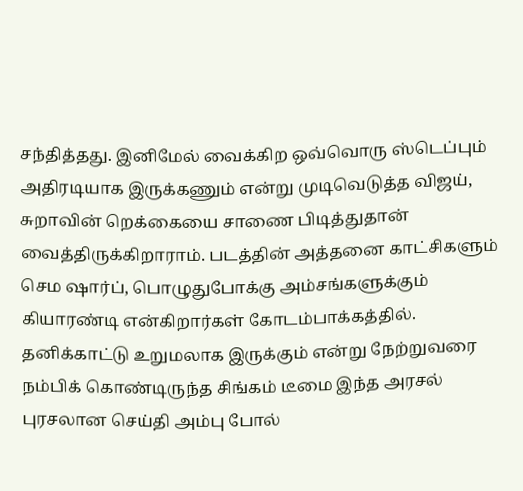சந்தித்தது. இனிமேல் வைக்கிற ஒவ்வொரு ஸ்டெப்பும் அதிரடியாக இருக்கணும் என்று முடிவெடுத்த விஜய், சுறாவின் றெக்கையை சாணை பிடித்துதான் வைத்திருக்கிறாராம். படத்தின் அத்தனை காட்சிகளும் செம ஷார்ப், பொழுதுபோக்கு அம்சங்களுக்கும் கியாரண்டி என்கிறார்கள் கோடம்பாக்கத்தில். தனிக்காட்டு உறுமலாக இருக்கும் என்று நேற்றுவரை நம்பிக் கொண்டிருந்த சிங்கம் டீமை இந்த அரசல் புரசலான செய்தி அம்பு போல்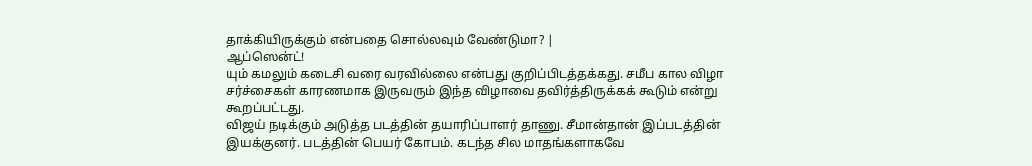தாக்கியிருக்கும் என்பதை சொல்லவும் வேண்டுமா? |
ஆப்ஸென்ட்!
யும் கமலும் கடைசி வரை வரவில்லை என்பது குறிப்பிடத்தக்கது. சமீப கால விழா சர்ச்சைகள் காரணமாக இருவரும் இந்த விழாவை தவிர்த்திருக்கக் கூடும் என்று கூறப்பட்டது.
விஜய் நடிக்கும் அடுத்த படத்தின் தயாரிப்பாளர் தாணு. சீமான்தான் இப்படத்தின் இயக்குனர். படத்தின் பெயர் கோபம். கடந்த சில மாதங்களாகவே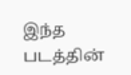இந்த படத்தின்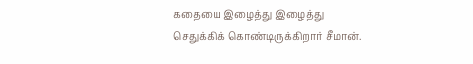கதையை இழைத்து இழைத்து செதுக்கிக் கொண்டிருக்கிறார் சீமான்.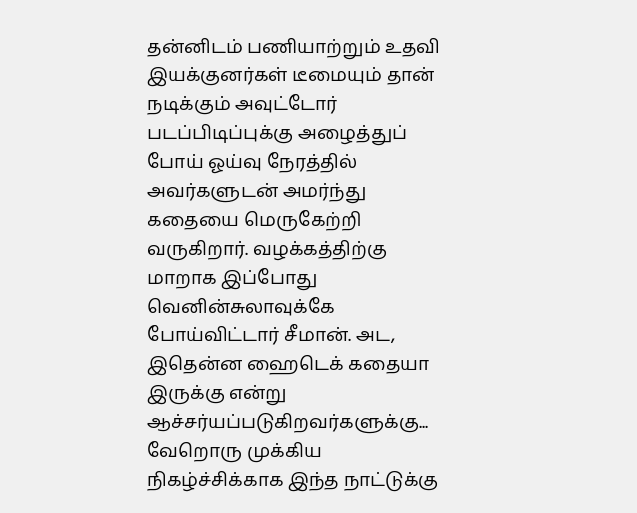தன்னிடம் பணியாற்றும் உதவி இயக்குனர்கள் டீமையும் தான் நடிக்கும் அவுட்டோர் படப்பிடிப்புக்கு அழைத்துப் போய் ஓய்வு நேரத்தில் அவர்களுடன் அமர்ந்து கதையை மெருகேற்றி வருகிறார். வழக்கத்திற்கு மாறாக இப்போது வெனின்சுலாவுக்கே போய்விட்டார் சீமான். அட, இதென்ன ஹைடெக் கதையா இருக்கு என்று ஆச்சர்யப்படுகிறவர்களுக்கு... வேறொரு முக்கிய நிகழ்ச்சிக்காக இந்த நாட்டுக்கு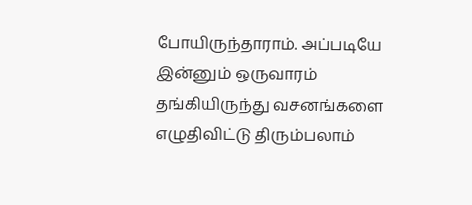போயிருந்தாராம். அப்படியே இன்னும் ஒருவாரம் தங்கியிருந்து வசனங்களை எழுதிவிட்டு திரும்பலாம்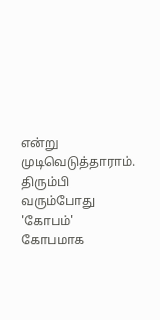என்று முடிவெடுத்தாராம். திரும்பி வரும்போது 'கோபம்' கோபமாக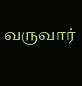வருவார்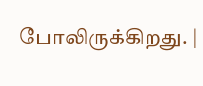போலிருக்கிறது. |